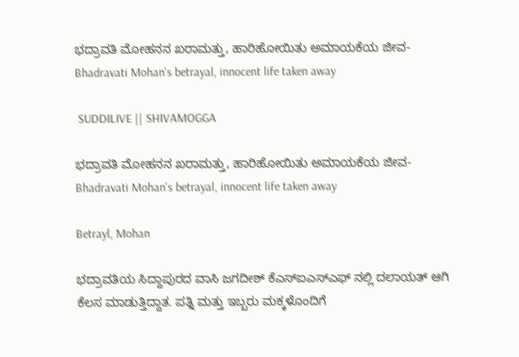ಭದ್ರಾವತಿ ಮೋಹನನ ಖರಾಮತ್ತು, ಹಾರಿಹೋಯಿತು ಅಮಾಯಕೆಯ ಜೀವ- Bhadravati Mohan's betrayal, innocent life taken away

 SUDDILIVE || SHIVAMOGGA

ಭದ್ರಾವತಿ ಮೋಹನನ ಖರಾಮತ್ತು, ಹಾರಿಹೋಯಿತು ಅಮಾಯಕೆಯ ಜೀವ-  Bhadravati Mohan's betrayal, innocent life taken away

Betrayl, Mohan

ಭದ್ರಾವತಿಯ ಸಿದ್ದಾಪುರದ ವಾಸಿ ಜಗದೀಶ್ ಕೆಎಸ್ಐಎಸ್ಎಫ್ ನಲ್ಲಿ ದಲಾಯತ್ ಆಗಿ ಕೆಲಸ ಮಾಡುತ್ತಿದ್ದಾತ. ಪತ್ನಿ ಮತ್ತು ಇಬ್ಬರು ಮಕ್ಕಳೊಂದಿಗೆ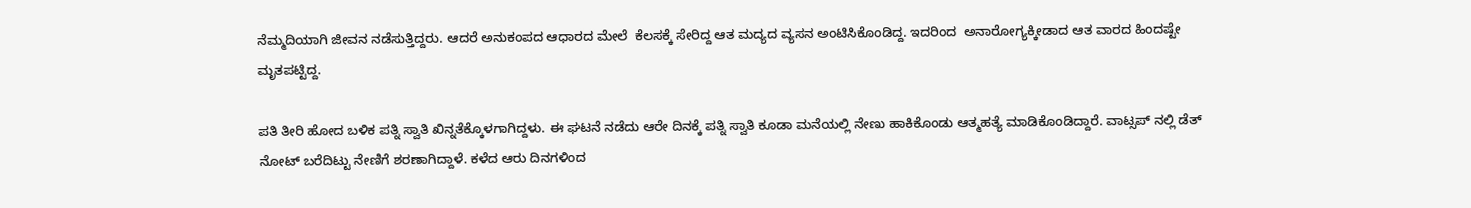ನೆಮ್ಮದಿಯಾಗಿ ಜೀವನ ನಡೆಸುತ್ತಿದ್ದರು. ಆದರೆ ಅನುಕಂಪದ ಆಧಾರದ ಮೇಲೆ  ಕೆಲಸಕ್ಕೆ ಸೇರಿದ್ದ ಆತ ಮದ್ಯದ ವ್ಯಸನ ಅಂಟಿಸಿಕೊಂಡಿದ್ದ. ಇದರಿಂದ  ಅನಾರೋಗ್ಯಕ್ಕೀಡಾದ ಆತ ವಾರದ ಹಿಂದಷ್ಟೇ ಮೃತಪಟ್ಟಿದ್ದ.

ಪತಿ ತೀರಿ ಹೋದ ಬಳಿಕ ಪತ್ನಿ ಸ್ವಾತಿ ಖಿನ್ನತೆಕ್ಕೊಳಗಾಗಿದ್ದಳು. ಈ ಘಟನೆ ನಡೆದು ಆರೇ ದಿನಕ್ಕೆ ಪತ್ನಿ ಸ್ವಾತಿ ಕೂಡಾ ಮನೆಯಲ್ಲಿ ನೇಣು ಹಾಕಿಕೊಂಡು ಆತ್ಮಹತ್ಯೆ ಮಾಡಿಕೊಂಡಿದ್ದಾರೆ. ವಾಟ್ಸಪ್ ನಲ್ಲಿ ಡೆತ್ ನೋಟ್ ಬರೆದಿಟ್ಟು ನೇಣಿಗೆ ಶರಣಾಗಿದ್ದಾಳೆ. ಕಳೆದ ಆರು ದಿನಗಳಿಂದ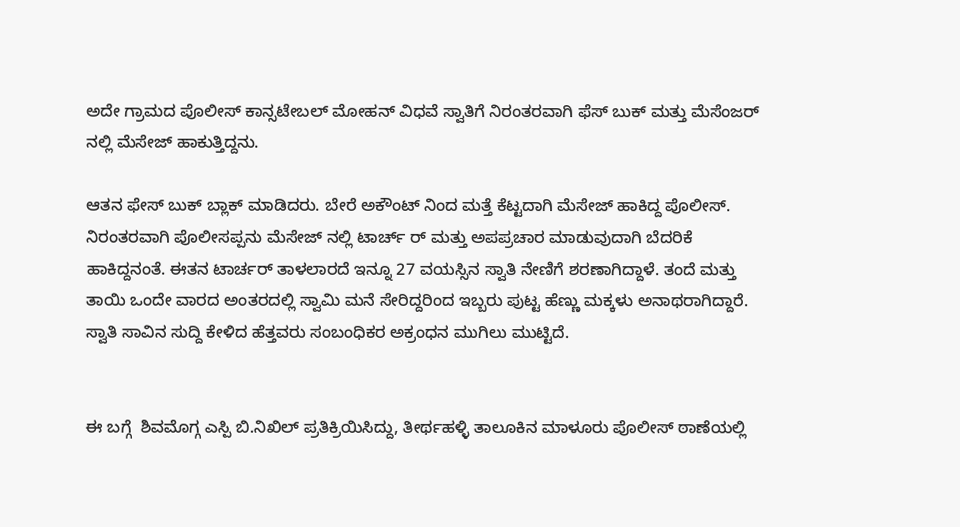ಅದೇ ಗ್ರಾಮದ ಪೊಲೀಸ್ ಕಾನ್ಸಟೇಬಲ್ ಮೋಹನ್ ವಿಧವೆ ಸ್ವಾತಿಗೆ ನಿರಂತರವಾಗಿ ಫೆಸ್ ಬುಕ್ ಮತ್ತು ಮೆಸೆಂಜರ್ ನಲ್ಲಿ ಮೆಸೇಜ್ ಹಾಕುತ್ತಿದ್ದನು.

ಆತನ ಫೇಸ್ ಬುಕ್ ಬ್ಲಾಕ್ ಮಾಡಿದರು. ಬೇರೆ ಅಕೌಂಟ್ ನಿಂದ ಮತ್ತೆ ಕೆಟ್ಟದಾಗಿ ಮೆಸೇಜ್ ಹಾಕಿದ್ದ ಪೊಲೀಸ್. ನಿರಂತರವಾಗಿ ಪೊಲೀಸಪ್ಪನು ಮೆಸೇಜ್ ನಲ್ಲಿ ಟಾರ್ಚ್ ರ್ ಮತ್ತು ಅಪಪ್ರಚಾರ ಮಾಡುವುದಾಗಿ ಬೆದರಿಕೆ ಹಾಕಿದ್ದನಂತೆ. ಈತನ ಟಾರ್ಚರ್ ತಾಳಲಾರದೆ ಇನ್ನೂ 27 ವಯಸ್ಸಿನ ಸ್ವಾತಿ ನೇಣಿಗೆ ಶರಣಾಗಿದ್ದಾಳೆ. ತಂದೆ ಮತ್ತು ತಾಯಿ ಒಂದೇ ವಾರದ ಅಂತರದಲ್ಲಿ ಸ್ವಾಮಿ ಮನೆ ಸೇರಿದ್ದರಿಂದ ಇಬ್ಬರು ಪುಟ್ಟ ಹೆಣ್ಣು ಮಕ್ಕಳು ಅನಾಥರಾಗಿದ್ದಾರೆ. ಸ್ವಾತಿ ಸಾವಿನ ಸುದ್ದಿ ಕೇಳಿದ ಹೆತ್ತವರು ಸಂಬಂಧಿಕರ ಅಕ್ರಂಧನ ಮುಗಿಲು ಮುಟ್ಟಿದೆ.


ಈ ಬಗ್ಗೆ  ಶಿವಮೊಗ್ಗ ಎಸ್ಪಿ ಬಿ.ನಿಖಿಲ್ ಪ್ರತಿಕ್ರಿಯಿಸಿದ್ದು, ತೀರ್ಥಹಳ್ಳಿ ತಾಲೂಕಿನ ಮಾಳೂರು ಪೊಲೀಸ್ ಠಾಣೆಯಲ್ಲಿ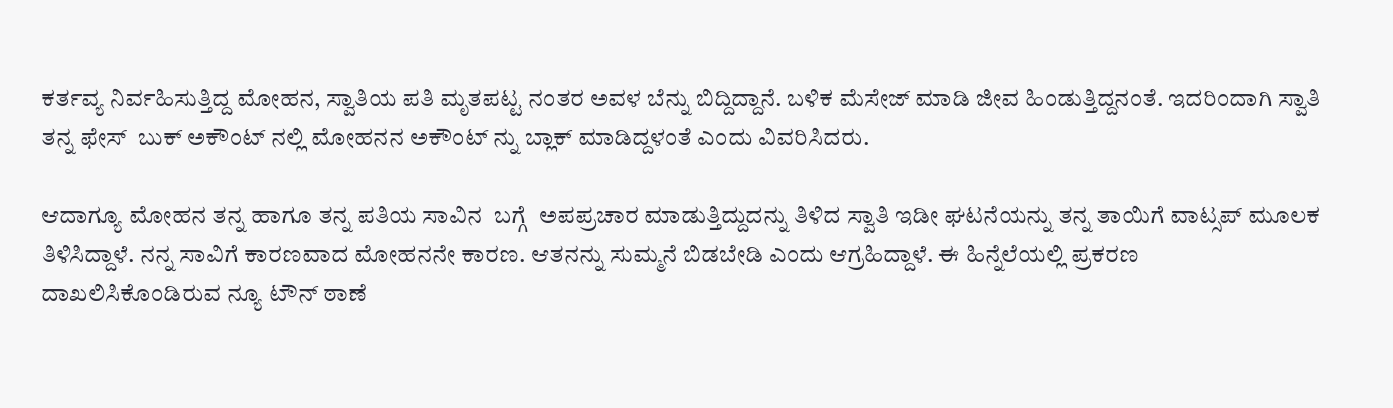ಕರ್ತವ್ಯ ನಿರ್ವಹಿಸುತ್ತಿದ್ದ ಮೋಹನ, ಸ್ವಾತಿಯ ಪತಿ ಮೃತಪಟ್ಟ ನಂತರ ಅವಳ ಬೆನ್ನು ಬಿದ್ದಿದ್ದಾನೆ. ಬಳಿಕ ಮೆಸೇಜ್ ಮಾಡಿ ಜೀವ ಹಿಂಡುತ್ತಿದ್ದನಂತೆ. ಇದರಿಂದಾಗಿ ಸ್ವಾತಿ ತನ್ನ ಫೇಸ್  ಬುಕ್ ಅಕೌಂಟ್ ನಲ್ಲಿ ಮೋಹನನ ಅಕೌಂಟ್ ನ್ನು ಬ್ಲಾಕ್ ಮಾಡಿದ್ದಳಂತೆ ಎಂದು ವಿವರಿಸಿದರು.

ಆದಾಗ್ಯೂ ಮೋಹನ ತನ್ನ ಹಾಗೂ ತನ್ನ ಪತಿಯ ಸಾವಿನ  ಬಗ್ಗೆ  ಅಪಪ್ರಚಾರ ಮಾಡುತ್ತಿದ್ದುದನ್ನು ತಿಳಿದ ಸ್ವಾತಿ ಇಡೀ ಘಟನೆಯನ್ನು ತನ್ನ ತಾಯಿಗೆ ವಾಟ್ಸಪ್ ಮೂಲಕ ತಿಳಿಸಿದ್ದಾಳೆ. ನನ್ನ ಸಾವಿಗೆ ಕಾರಣವಾದ ಮೋಹನನೇ ಕಾರಣ. ಆತನನ್ನು ಸುಮ್ಮನೆ ಬಿಡಬೇಡಿ ಎಂದು ಆಗ್ರಹಿದ್ದಾಳೆ. ಈ ಹಿನ್ನೆಲೆಯಲ್ಲಿ ಪ್ರಕರಣ ದಾಖಲಿಸಿಕೊಂಡಿರುವ ನ್ಯೂ ಟೌನ್ ಠಾಣೆ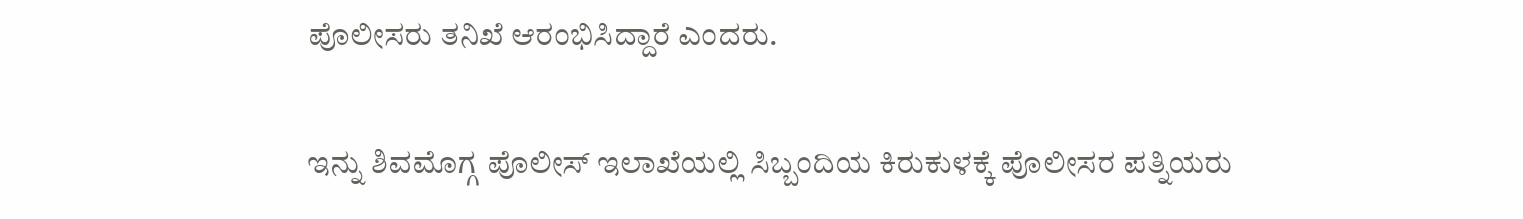ಪೊಲೀಸರು ತನಿಖೆ ಆರಂಭಿಸಿದ್ದಾರೆ ಎಂದರು.

ಇನ್ನು ಶಿವಮೊಗ್ಗ ಪೊಲೀಸ್ ಇಲಾಖೆಯಲ್ಲಿ ಸಿಬ್ಬಂದಿಯ ಕಿರುಕುಳಕ್ಕೆ ಪೊಲೀಸರ ಪತ್ನಿಯರು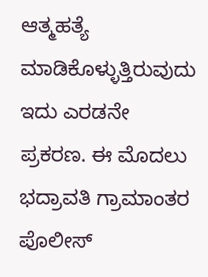ಆತ್ಮಹತ್ಯೆ ಮಾಡಿಕೊಳ್ಳುತ್ತಿರುವುದು ಇದು ಎರಡನೇ ಪ್ರಕರಣ. ಈ ಮೊದಲು ಭದ್ರಾವತಿ ಗ್ರಾಮಾಂತರ ಪೊಲೀಸ್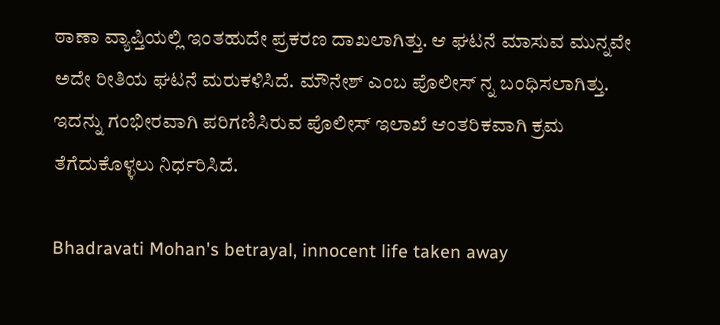ಠಾಣಾ ವ್ಯಾಪ್ತಿಯಲ್ಲಿ ಇಂತಹುದೇ ಪ್ರಕರಣ ದಾಖಲಾಗಿತ್ತು. ಆ ಘಟನೆ ಮಾಸುವ ಮುನ್ನವೇ ಅದೇ ರೀತಿಯ ಘಟನೆ ಮರುಕಳಿಸಿದೆ. ಮೌನೇಶ್ ಎಂಬ ಪೊಲೀಸ್ ನ್ನ ಬಂಧಿಸಲಾಗಿತ್ತು. ಇದನ್ನು ಗಂಭೀರವಾಗಿ ಪರಿಗಣಿಸಿರುವ ಪೊಲೀಸ್ ಇಲಾಖೆ ಆಂತರಿಕವಾಗಿ ಕ್ರಮ ತೆಗೆದುಕೊಳ್ಳಲು ನಿರ್ಧರಿಸಿದೆ.

Bhadravati Mohan's betrayal, innocent life taken away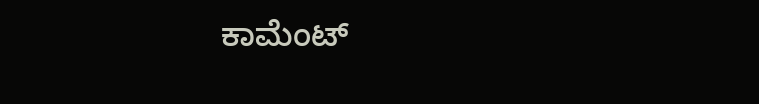ಕಾಮೆಂಟ್‌‌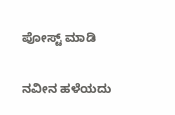ಪೋಸ್ಟ್‌ ಮಾಡಿ

ನವೀನ ಹಳೆಯದು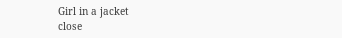Girl in a jacket
close